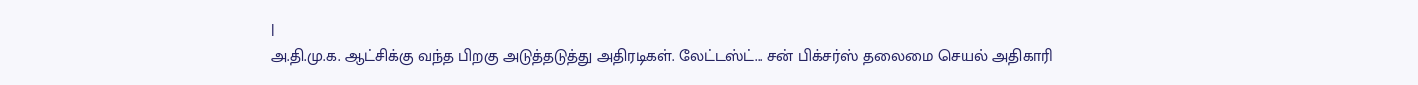|
அ.தி.மு.க. ஆட்சிக்கு வந்த பிறகு அடுத்தடுத்து அதிரடிகள். லேட்டஸ்ட்... சன் பிக்சர்ஸ் தலைமை செயல் அதிகாரி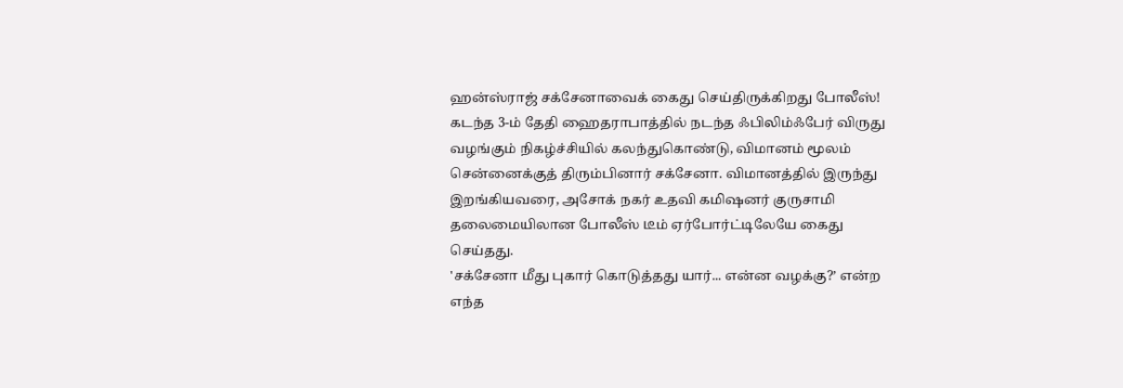ஹன்ஸ்ராஜ் சக்சேனாவைக் கைது செய்திருக்கிறது போலீஸ்!
கடந்த 3-ம் தேதி ஹைதராபாத்தில் நடந்த ஃபிலிம்ஃபேர் விருது வழங்கும் நிகழ்ச்சியில் கலந்துகொண்டு, விமானம் மூலம் சென்னைக்குத் திரும்பினார் சக்சேனா. விமானத்தில் இருந்து இறங்கியவரை, அசோக் நகர் உதவி கமிஷனர் குருசாமி தலைமையிலான போலீஸ் டீம் ஏர்போர்ட்டிலேயே கைது செய்தது.
'சக்சேனா மீது புகார் கொடுத்தது யார்... என்ன வழக்கு?’ என்ற எந்த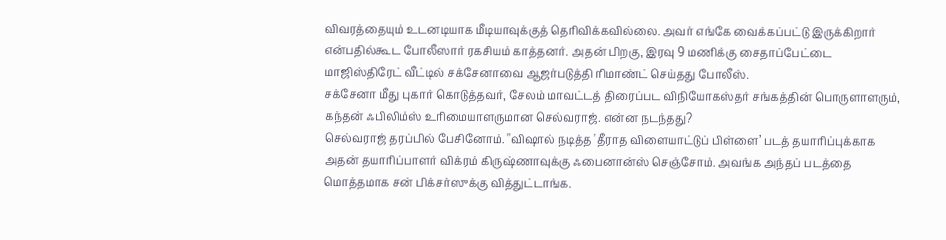விவரத்தையும் உடனடியாக மீடியாவுக்குத் தெரிவிக்கவில்லை. அவர் எங்கே வைக்கப்பட்டு இருக்கிறார் என்பதில்கூட போலீஸார் ரகசியம் காத்தனர். அதன் பிறகு, இரவு 9 மணிக்கு சைதாப்பேட்டை மாஜிஸ்திரேட் வீட்டில் சக்சேனாவை ஆஜர்படுத்தி ரிமாண்ட் செய்தது போலீஸ்.
சக்சேனா மீது புகார் கொடுத்தவர், சேலம் மாவட்டத் திரைப்பட விநியோகஸ்தர் சங்கத்தின் பொருளாளரும், கந்தன் ஃபிலிம்ஸ் உரிமையாளருமான செல்வராஜ். என்ன நடந்தது?
செல்வராஜ் தரப்பில் பேசினோம். ''விஷால் நடித்த 'தீராத விளையாட்டுப் பிள்ளை’ படத் தயாரிப்புக்காக அதன் தயாரிப்பாளர் விக்ரம் கிருஷ்ணாவுக்கு ஃபைனான்ஸ் செஞ்சோம். அவங்க அந்தப் படத்தை மொத்தமாக சன் பிக்சர்ஸுக்கு வித்துட்டாங்க.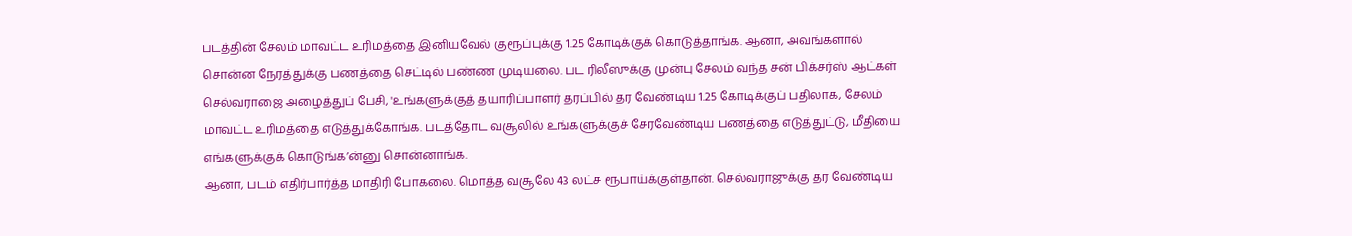படத்தின் சேலம் மாவட்ட உரிமத்தை இனியவேல் குரூப்புக்கு 1.25 கோடிக்குக் கொடுத்தாங்க. ஆனா, அவங்களால் சொன்ன நேரத்துக்கு பணத்தை செட்டில் பண்ண முடியலை. பட ரிலீஸுக்கு முன்பு சேலம் வந்த சன் பிக்சர்ஸ் ஆட்கள் செல்வராஜை அழைத்துப் பேசி, 'உங்களுக்குத் தயாரிப்பாளர் தரப்பில் தர வேண்டிய 1.25 கோடிக்குப் பதிலாக, சேலம் மாவட்ட உரிமத்தை எடுத்துக்கோங்க. படத்தோட வசூலில் உங்களுக்குச் சேரவேண்டிய பணத்தை எடுத்துட்டு, மீதியை எங்களுக்குக் கொடுங்க’ன்னு சொன்னாங்க.
ஆனா, படம் எதிர்பார்த்த மாதிரி போகலை. மொத்த வசூலே 43 லட்ச ரூபாய்க்குள்தான். செல்வராஜுக்கு தர வேண்டிய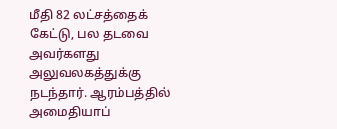மீதி 82 லட்சத்தைக் கேட்டு, பல தடவை அவர்களது அலுவலகத்துக்கு நடந்தார். ஆரம்பத்தில் அமைதியாப்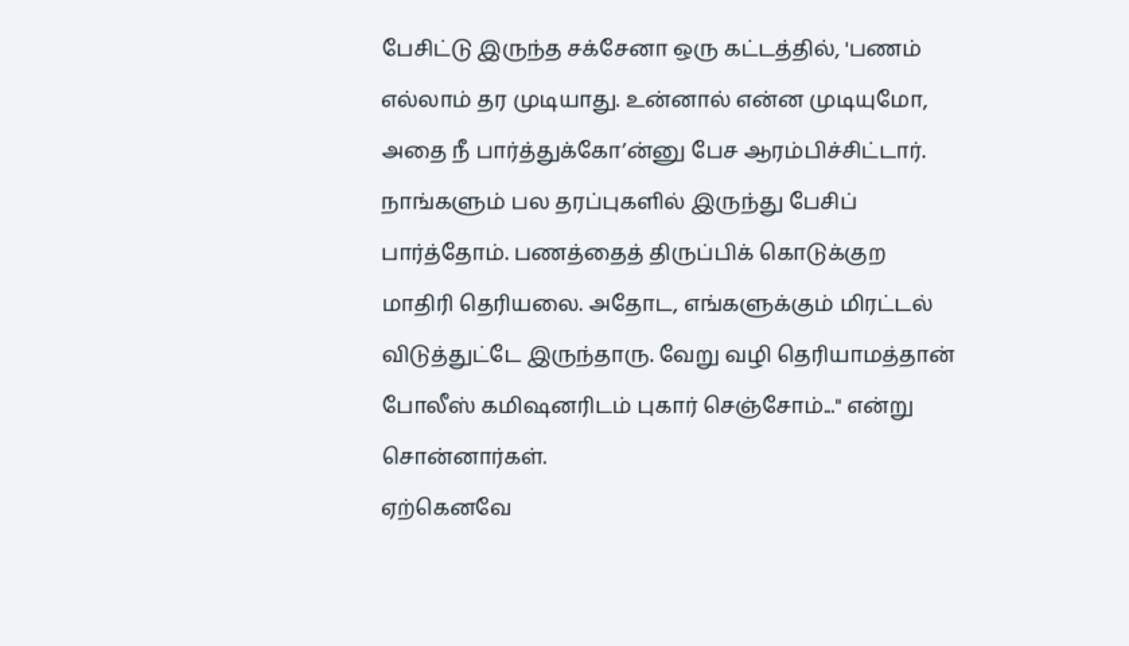பேசிட்டு இருந்த சக்சேனா ஒரு கட்டத்தில், 'பணம் எல்லாம் தர முடியாது. உன்னால் என்ன முடியுமோ, அதை நீ பார்த்துக்கோ’ன்னு பேச ஆரம்பிச்சிட்டார். நாங்களும் பல தரப்புகளில் இருந்து பேசிப் பார்த்தோம். பணத்தைத் திருப்பிக் கொடுக்குற மாதிரி தெரியலை. அதோட, எங்களுக்கும் மிரட்டல் விடுத்துட்டே இருந்தாரு. வேறு வழி தெரியாமத்தான் போலீஸ் கமிஷனரிடம் புகார் செஞ்சோம்...'' என்று சொன்னார்கள்.
ஏற்கெனவே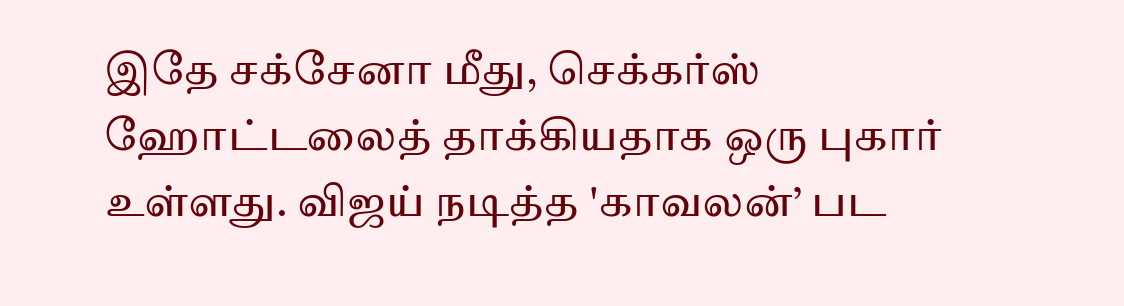இதே சக்சேனா மீது, செக்கர்ஸ் ஹோட்டலைத் தாக்கியதாக ஒரு புகார் உள்ளது. விஜய் நடித்த 'காவலன்’ பட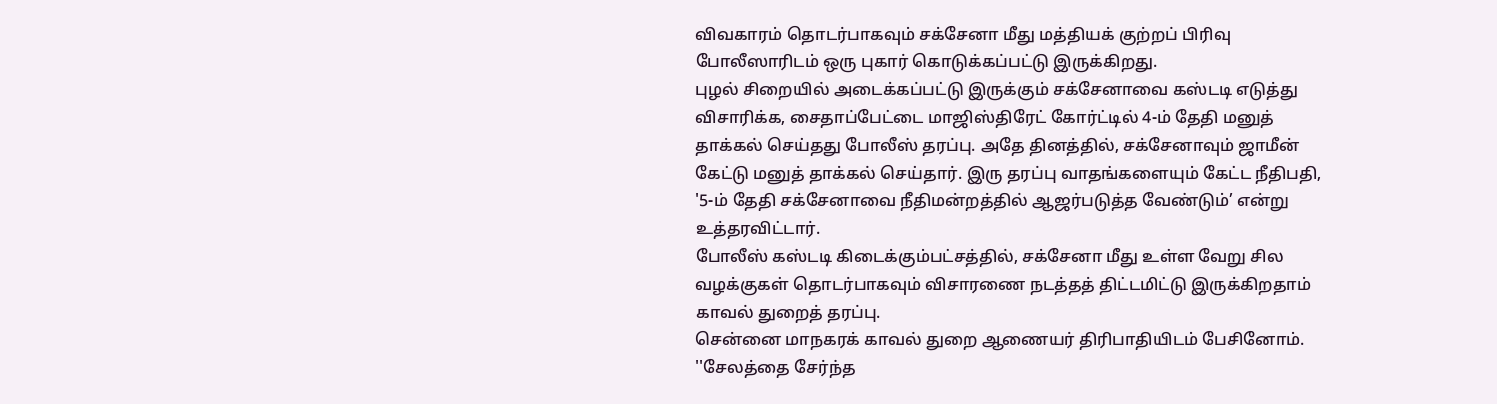விவகாரம் தொடர்பாகவும் சக்சேனா மீது மத்தியக் குற்றப் பிரிவு போலீஸாரிடம் ஒரு புகார் கொடுக்கப்பட்டு இருக்கிறது.
புழல் சிறையில் அடைக்கப்பட்டு இருக்கும் சக்சேனாவை கஸ்டடி எடுத்து விசாரிக்க, சைதாப்பேட்டை மாஜிஸ்திரேட் கோர்ட்டில் 4-ம் தேதி மனுத் தாக்கல் செய்தது போலீஸ் தரப்பு. அதே தினத்தில், சக்சேனாவும் ஜாமீன் கேட்டு மனுத் தாக்கல் செய்தார். இரு தரப்பு வாதங்களையும் கேட்ட நீதிபதி, '5-ம் தேதி சக்சேனாவை நீதிமன்றத்தில் ஆஜர்படுத்த வேண்டும்’ என்று உத்தரவிட்டார்.
போலீஸ் கஸ்டடி கிடைக்கும்பட்சத்தில், சக்சேனா மீது உள்ள வேறு சில வழக்குகள் தொடர்பாகவும் விசாரணை நடத்தத் திட்டமிட்டு இருக்கிறதாம் காவல் துறைத் தரப்பு.
சென்னை மாநகரக் காவல் துறை ஆணையர் திரிபாதியிடம் பேசினோம். ''சேலத்தை சேர்ந்த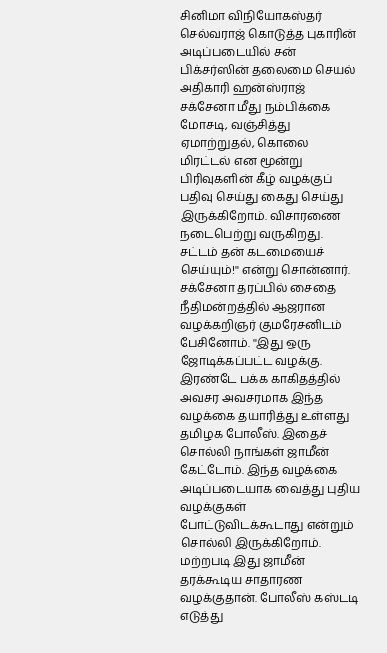சினிமா விநியோகஸ்தர் செல்வராஜ் கொடுத்த புகாரின் அடிப்படையில் சன் பிக்சர்ஸின் தலைமை செயல் அதிகாரி ஹன்ஸ்ராஜ் சக்சேனா மீது நம்பிக்கை மோசடி, வஞ்சித்து ஏமாற்றுதல், கொலை மிரட்டல் என மூன்று பிரிவுகளின் கீழ் வழக்குப் பதிவு செய்து கைது செய்து இருக்கிறோம். விசாரணை நடைபெற்று வருகிறது. சட்டம் தன் கடமையைச் செய்யும்!'' என்று சொன்னார்.
சக்சேனா தரப்பில் சைதை நீதிமன்றத்தில் ஆஜரான வழக்கறிஞர் குமரேசனிடம் பேசினோம். ''இது ஒரு ஜோடிக்கப்பட்ட வழக்கு. இரண்டே பக்க காகிதத்தில் அவசர அவசரமாக இந்த வழக்கை தயாரித்து உள்ளது தமிழக போலீஸ். இதைச் சொல்லி நாங்கள் ஜாமீன் கேட்டோம். இந்த வழக்கை அடிப்படையாக வைத்து புதிய வழக்குகள் போட்டுவிடக்கூடாது என்றும் சொல்லி இருக்கிறோம். மற்றபடி இது ஜாமீன் தரக்கூடிய சாதாரண வழக்குதான். போலீஸ் கஸ்டடி எடுத்து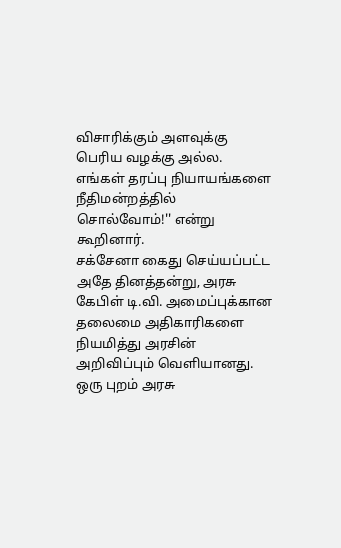விசாரிக்கும் அளவுக்கு பெரிய வழக்கு அல்ல. எங்கள் தரப்பு நியாயங்களை நீதிமன்றத்தில் சொல்வோம்!'' என்று கூறினார்.
சக்சேனா கைது செய்யப்பட்ட அதே தினத்தன்று, அரசு கேபிள் டி.வி. அமைப்புக்கான தலைமை அதிகாரிகளை நியமித்து அரசின் அறிவிப்பும் வெளியானது. ஒரு புறம் அரசு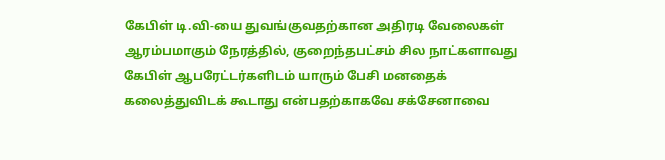கேபிள் டி.வி-யை துவங்குவதற்கான அதிரடி வேலைகள் ஆரம்பமாகும் நேரத்தில், குறைந்தபட்சம் சில நாட்களாவது கேபிள் ஆபரேட்டர்களிடம் யாரும் பேசி மனதைக் கலைத்துவிடக் கூடாது என்பதற்காகவே சக்சேனாவை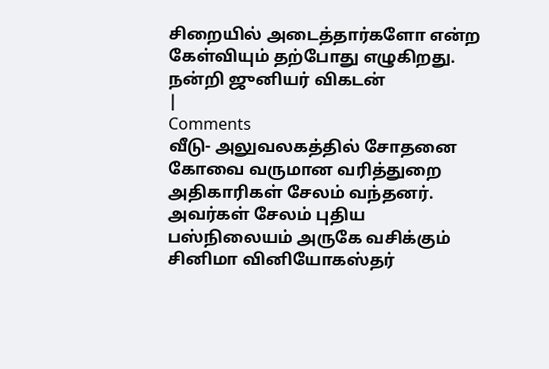சிறையில் அடைத்தார்களோ என்ற கேள்வியும் தற்போது எழுகிறது.
நன்றி ஜுனியர் விகடன்
|
Comments
வீடு- அலுவலகத்தில் சோதனை கோவை வருமான வரித்துறை அதிகாரிகள் சேலம் வந்தனர்.
அவர்கள் சேலம் புதிய பஸ்நிலையம் அருகே வசிக்கும் சினிமா வினியோகஸ்தர்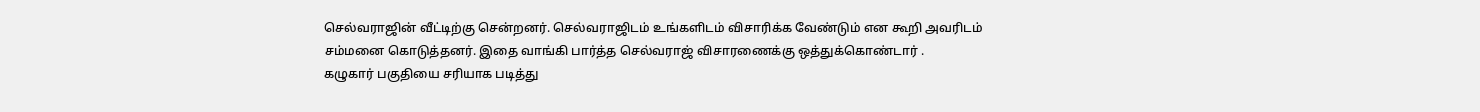செல்வராஜின் வீட்டிற்கு சென்றனர். செல்வராஜிடம் உங்களிடம் விசாரிக்க வேண்டும் என கூறி அவரிடம் சம்மனை கொடுத்தனர். இதை வாங்கி பார்த்த செல்வராஜ் விசாரணைக்கு ஒத்துக்கொண்டார் .
கழுகார் பகுதியை சரியாக படித்து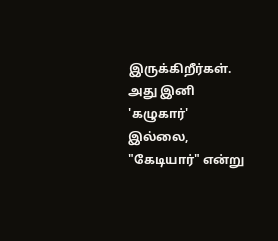இருக்கிறீர்கள்.
அது இனி 'கழுகார்' இல்லை, "கேடியார்" என்று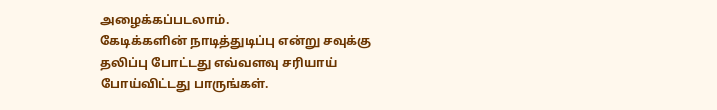அழைக்கப்படலாம்.
கேடிக்களின் நாடித்துடிப்பு என்று சவுக்கு தலிப்பு போட்டது எவ்வளவு சரியாய் போய்விட்டது பாருங்கள்.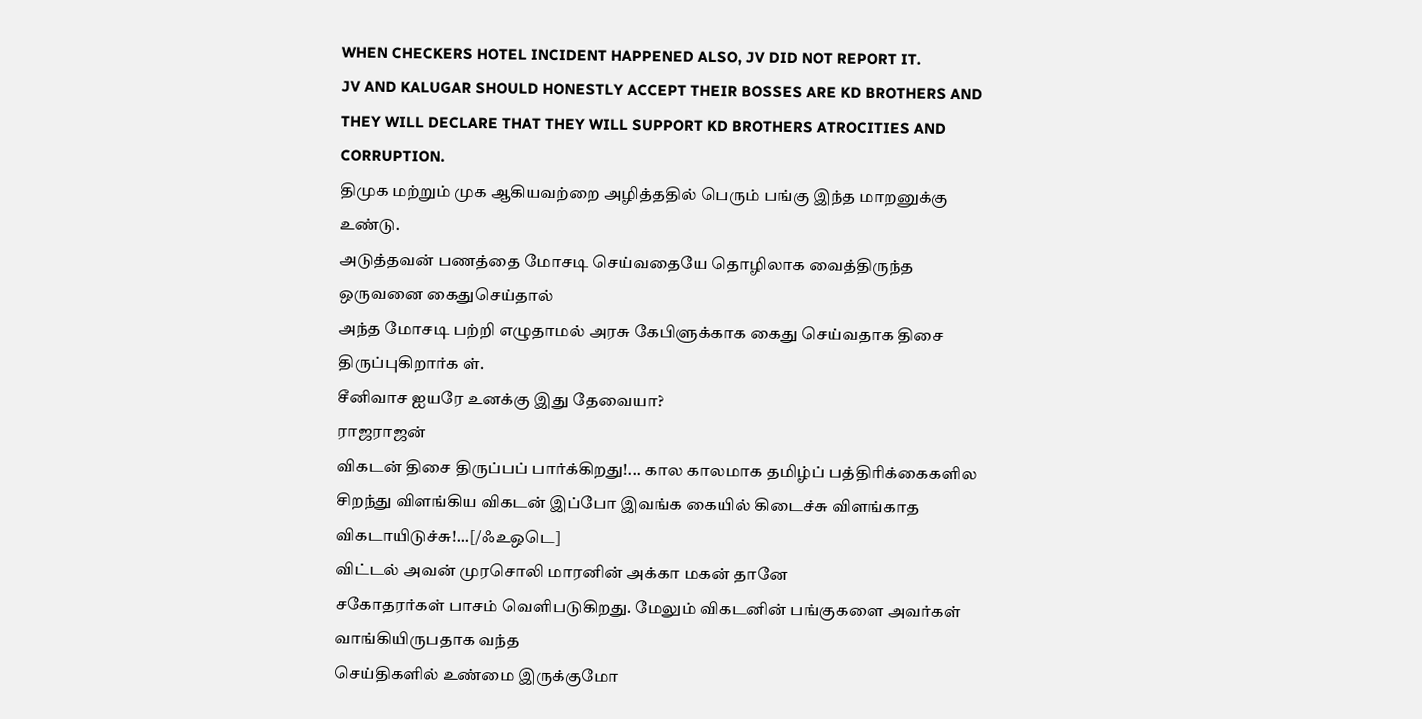WHEN CHECKERS HOTEL INCIDENT HAPPENED ALSO, JV DID NOT REPORT IT.
JV AND KALUGAR SHOULD HONESTLY ACCEPT THEIR BOSSES ARE KD BROTHERS AND THEY WILL DECLARE THAT THEY WILL SUPPORT KD BROTHERS ATROCITIES AND CORRUPTION.
திமுக மற்றும் முக ஆகியவற்றை அழித்ததில் பெரும் பங்கு இந்த மாறனுக்கு உண்டு.
அடுத்தவன் பணத்தை மோசடி செய்வதையே தொழிலாக வைத்திருந்த ஒருவனை கைதுசெய்தால்
அந்த மோசடி பற்றி எழுதாமல் அரசு கேபிளுக்காக கைது செய்வதாக திசை திருப்புகிறார்க ள்.
சீனிவாச ஐயரே உனக்கு இது தேவையா?
ராஜராஜன்
விகடன் திசை திருப்பப் பார்க்கிறது!... கால காலமாக தமிழ்ப் பத்திரிக்கைகளில சிறந்து விளங்கிய விகடன் இப்போ இவங்க கையில் கிடைச்சு விளங்காத விகடாயிடுச்சு!...[/ஃஉஒடெ]
விட்டல் அவன் முரசொலி மாரனின் அக்கா மகன் தானே
சகோதரர்கள் பாசம் வெளிபடுகிறது. மேலும் விகடனின் பங்குகளை அவர்கள் வாங்கியிருபதாக வந்த
செய்திகளில் உண்மை இருக்குமோ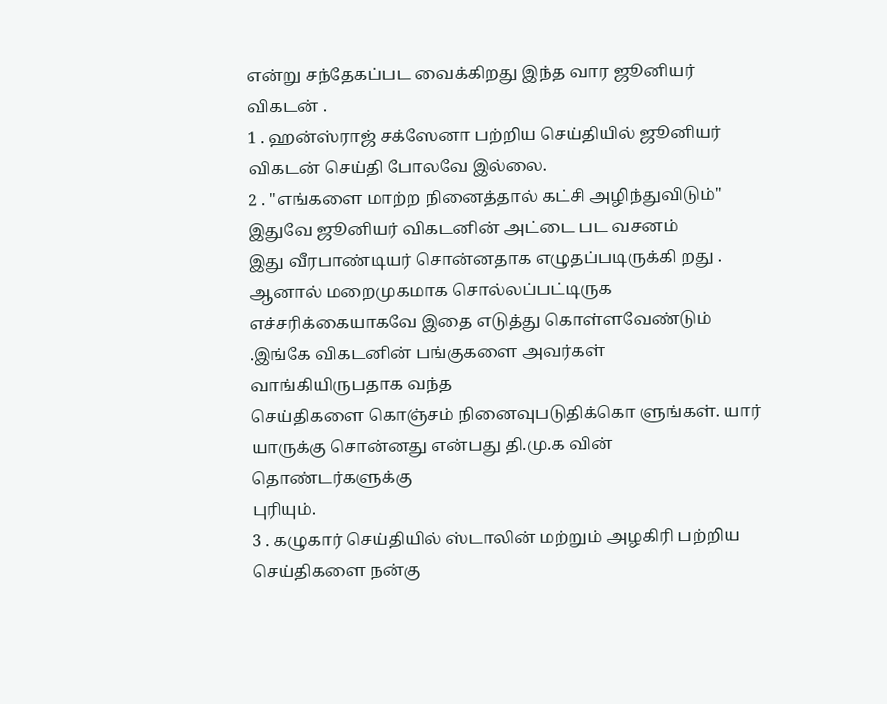என்று சந்தேகப்பட வைக்கிறது இந்த வார ஜூனியர் விகடன் .
1 . ஹன்ஸ்ராஜ் சக்ஸேனா பற்றிய செய்தியில் ஜூனியர் விகடன் செய்தி போலவே இல்லை.
2 . "எங்களை மாற்ற நினைத்தால் கட்சி அழிந்துவிடும்" இதுவே ஜூனியர் விகடனின் அட்டை பட வசனம்
இது வீரபாண்டியர் சொன்னதாக எழுதப்படிருக்கி றது . ஆனால் மறைமுகமாக சொல்லப்பட்டிருக
எச்சரிக்கையாகவே இதை எடுத்து கொள்ளவேண்டும் .இங்கே விகடனின் பங்குகளை அவர்கள் வாங்கியிருபதாக வந்த
செய்திகளை கொஞ்சம் நினைவுபடுதிக்கொ ளுங்கள். யார் யாருக்கு சொன்னது என்பது தி.மு.க வின் தொண்டர்களுக்கு
புரியும்.
3 . கழுகார் செய்தியில் ஸ்டாலின் மற்றும் அழகிரி பற்றிய செய்திகளை நன்கு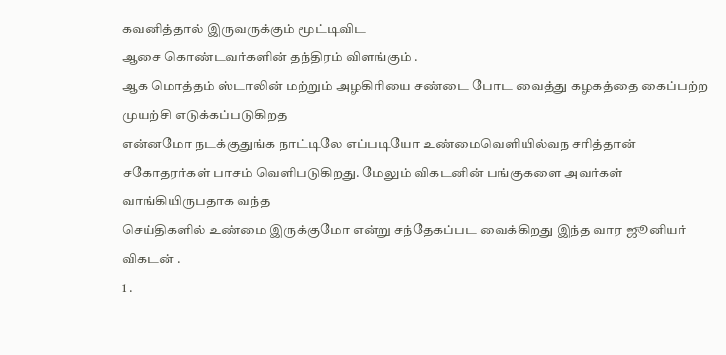கவனித்தால் இருவருக்கும் மூட்டிவிட
ஆசை கொண்டவர்களின் தந்திரம் விளங்கும் .
ஆக மொத்தம் ஸ்டாலின் மற்றும் அழகிரியை சண்டை போட வைத்து கழகத்தை கைப்பற்ற முயற்சி எடுக்கப்படுகிறத
என்னமோ நடக்குதுங்க நாட்டிலே எப்படியோ உண்மைவெளியில்வந சரித்தான்
சகோதரர்கள் பாசம் வெளிபடுகிறது. மேலும் விகடனின் பங்குகளை அவர்கள் வாங்கியிருபதாக வந்த
செய்திகளில் உண்மை இருக்குமோ என்று சந்தேகப்பட வைக்கிறது இந்த வார ஜூனியர் விகடன் .
1 .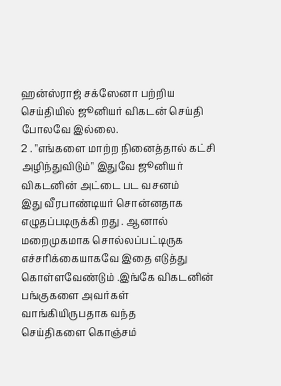ஹன்ஸ்ராஜ் சக்ஸேனா பற்றிய செய்தியில் ஜூனியர் விகடன் செய்தி போலவே இல்லை.
2 . "எங்களை மாற்ற நினைத்தால் கட்சி அழிந்துவிடும்" இதுவே ஜூனியர் விகடனின் அட்டை பட வசனம்
இது வீரபாண்டியர் சொன்னதாக எழுதப்படிருக்கி றது . ஆனால் மறைமுகமாக சொல்லப்பட்டிருக
எச்சரிக்கையாகவே இதை எடுத்து கொள்ளவேண்டும் .இங்கே விகடனின் பங்குகளை அவர்கள் வாங்கியிருபதாக வந்த
செய்திகளை கொஞ்சம்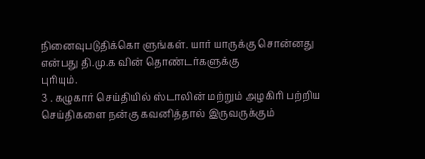நினைவுபடுதிக்கொ ளுங்கள். யார் யாருக்கு சொன்னது என்பது தி.மு.க வின் தொண்டர்களுக்கு
புரியும்.
3 . கழுகார் செய்தியில் ஸ்டாலின் மற்றும் அழகிரி பற்றிய செய்திகளை நன்கு கவனித்தால் இருவருக்கும்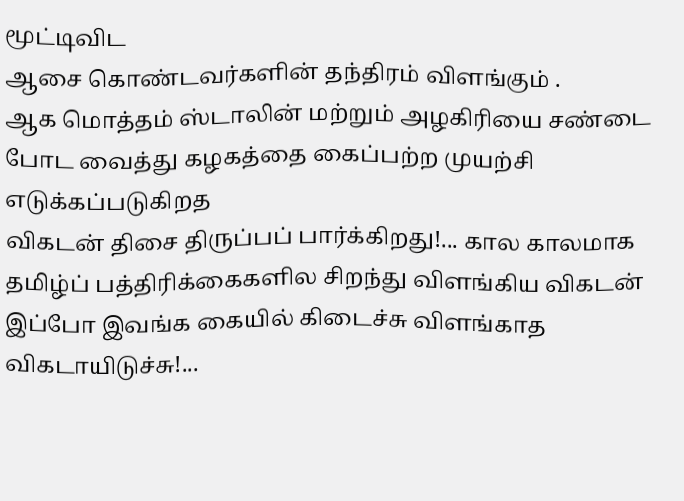மூட்டிவிட
ஆசை கொண்டவர்களின் தந்திரம் விளங்கும் .
ஆக மொத்தம் ஸ்டாலின் மற்றும் அழகிரியை சண்டை போட வைத்து கழகத்தை கைப்பற்ற முயற்சி எடுக்கப்படுகிறத
விகடன் திசை திருப்பப் பார்க்கிறது!... கால காலமாக தமிழ்ப் பத்திரிக்கைகளில சிறந்து விளங்கிய விகடன் இப்போ இவங்க கையில் கிடைச்சு விளங்காத விகடாயிடுச்சு!...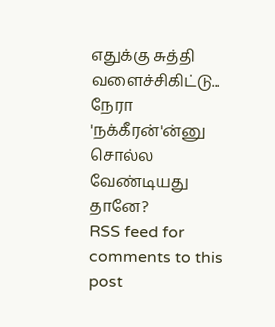எதுக்கு சுத்தி வளைச்சிகிட்டு... நேரா 'நக்கீரன்'ன்னு சொல்ல வேண்டியது தானே?
RSS feed for comments to this post